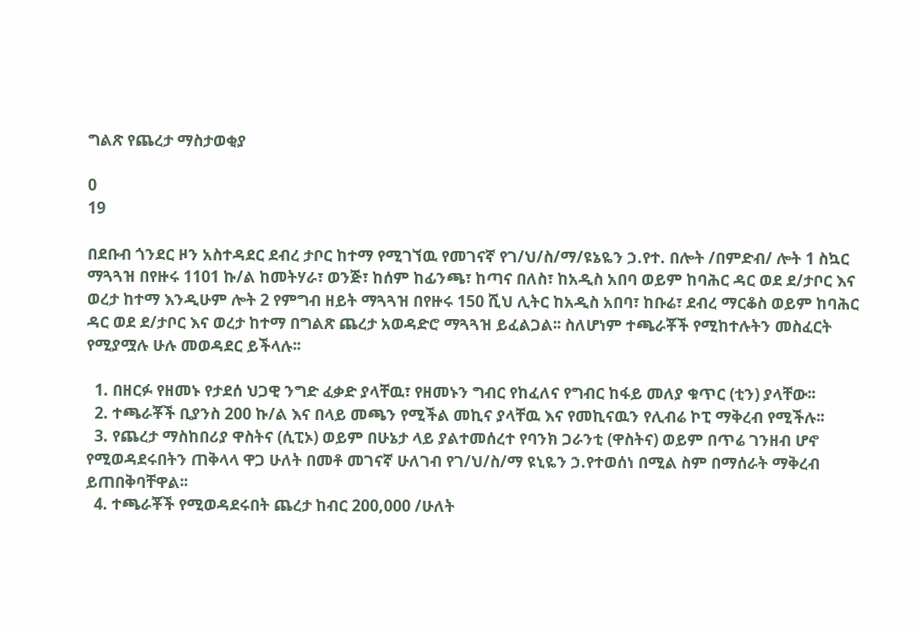ግልጽ የጨረታ ማስታወቂያ

0
19

በደቡብ ጎንደር ዞን አስተዳደር ደብረ ታቦር ከተማ የሚገኘዉ የመገናኛ የገ/ህ/ስ/ማ/ዩኔዬን ኃ.የተ. በሎት /በምድብ/ ሎት 1 ስኳር ማጓጓዝ በየዙሩ 1101 ኩ/ል ከመትሃራ፣ ወንጅ፣ ከሰም ከፊንጫ፣ ከጣና በለስ፣ ከአዲስ አበባ ወይም ከባሕር ዳር ወደ ደ/ታቦር እና ወረታ ከተማ እንዲሁም ሎት 2 የምግብ ዘይት ማጓጓዝ በየዙሩ 150 ሺህ ሊትር ከአዲስ አበባ፣ ከቡሬ፣ ደብረ ማርቆስ ወይም ከባሕር ዳር ወደ ደ/ታቦር እና ወረታ ከተማ በግልጽ ጨረታ አወዳድሮ ማጓጓዝ ይፈልጋል፡፡ ስለሆነም ተጫራቾች የሚከተሉትን መስፈርት የሚያሟሉ ሁሉ መወዳደር ይችላሉ፡፡

  1. በዘርፉ የዘመኑ የታደሰ ህጋዊ ንግድ ፈቃድ ያላቸዉ፣ የዘመኑን ግብር የከፈለና የግብር ከፋይ መለያ ቁጥር (ቲን) ያላቸው፡፡
  2. ተጫራቾች ቢያንስ 200 ኩ/ል እና በላይ መጫን የሚችል መኪና ያላቸዉ እና የመኪናዉን የሊብሬ ኮፒ ማቅረብ የሚችሉ፡፡
  3. የጨረታ ማስከበሪያ ዋስትና (ሲፒኦ) ወይም በሁኔታ ላይ ያልተመሰረተ የባንክ ጋራንቲ (ዋስትና) ወይም በጥሬ ገንዘብ ሆኖ የሚወዳደሩበትን ጠቅላላ ዋጋ ሁለት በመቶ መገናኛ ሁለገብ የገ/ህ/ስ/ማ ዩኒዬን ኃ.የተወሰነ በሚል ስም በማሰራት ማቅረብ ይጠበቅባቸዋል፡፡
  4. ተጫራቾች የሚወዳደሩበት ጨረታ ከብር 200,000 /ሁለት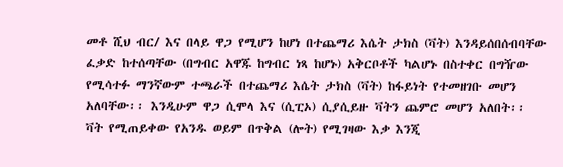መቶ ሺህ ብር/ እና በላይ ዋጋ የሚሆን ከሆነ በተጨማሪ እሴት ታክስ (ቫት) እንዳይሰበሰብባቸው ፈቃድ ከተሰጣቸው (በግብር አዋጁ ከግብር ነጻ ከሆኑ) አቅርቦቶች ካልሆኑ በስተቀር በግዥው የሚሳተፉ ማንኛውም ተጫራች በተጨማሪ እሴት ታክስ (ቫት) ከፋይነት የተመዘገቡ መሆን አለባቸው፡፡ እንዲሁም ዋጋ ሲሞላ እና (ሲፒኦ) ሲያሲይዙ ቫትን ጨምሮ መሆን አለበት፡፡ ቫት የሚጠይቀው የአንዱ ወይም በጥቅል (ሎት) የሚገዛው እቃ እንጂ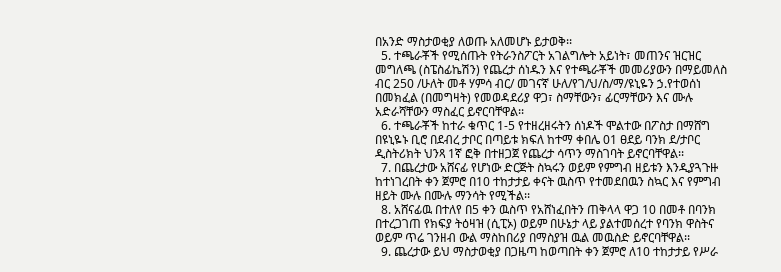በአንድ ማስታወቂያ ለወጡ አለመሆኑ ይታወቅ፡፡
  5. ተጫራቾች የሚሰጡት የትራንስፖርት አገልግሎት አይነት፣ መጠንና ዝርዝር መግለጫ (ስፔስፊኬሽን) የጨረታ ሰነዱን እና የተጫራቾች መመሪያውን በማይመለስ ብር 250 /ሁለት መቶ ሃምሳ ብር/ መገናኛ ሁለ/የገ/ህ/ስ/ማ/ዩኒዬን ኃ.የተወሰነ በመክፈል (በመግዛት) የመወዳደሪያ ዋጋ፣ ስማቸውን፣ ፊርማቸውን እና ሙሉ አድራሻቸውን ማስፈር ይኖርባቸዋል፡፡
  6. ተጫራቾች ከተራ ቁጥር 1-5 የተዘረዘሩትን ሰነዶች ሞልተው በፖስታ በማሸግ በዩኒዬኑ ቢሮ በደብረ ታቦር በጣይቱ ክፍለ ከተማ ቀበሌ 01 ፀደይ ባንክ ደ/ታቦር ዲስትሪክት ህንጻ 1ኛ ፎቅ በተዘጋጀ የጨረታ ሳጥን ማስገባት ይኖርባቸዋል፡፡
  7. በጨረታው አሸናፊ የሆነው ድርጅት ስኳሩን ወይም የምግብ ዘይቱን እንዲያጓጉዙ ከተነገረበት ቀን ጀምሮ በ10 ተከታታይ ቀናት ዉስጥ የተመደበዉን ስኳር እና የምግብ ዘይት ሙሉ በሙሉ ማንሳት የሚችል፡፡
  8. አሸናፊዉ በተለየ በ5 ቀን ዉስጥ የአሸነፈበትን ጠቅላላ ዋጋ 10 በመቶ በባንክ በተረጋገጠ የክፍያ ትዕዛዝ (ሲፒኦ) ወይም በሁኔታ ላይ ያልተመሰረተ የባንክ ዋስትና ወይም ጥሬ ገንዘብ ውል ማስከበሪያ በማስያዝ ዉል መዉስድ ይኖርባቸዋል፡፡
  9. ጨረታው ይህ ማስታወቂያ በጋዜጣ ከወጣበት ቀን ጀምሮ ለ10 ተከታታይ የሥራ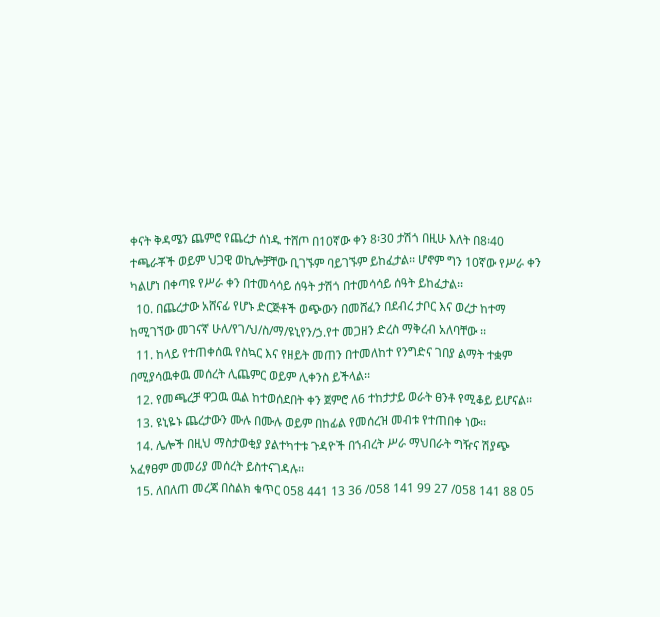ቀናት ቅዳሜን ጨምሮ የጨረታ ሰነዱ ተሸጦ በ10ኛው ቀን 8፡30 ታሽጎ በዚሁ እለት በ8፡40 ተጫራቾች ወይም ህጋዊ ወኪሎቻቸው ቢገኙም ባይገኙም ይከፈታል፡፡ ሆኖም ግን 10ኛው የሥራ ቀን ካልሆነ በቀጣዩ የሥራ ቀን በተመሳሳይ ሰዓት ታሽጎ በተመሳሳይ ሰዓት ይከፈታል፡፡
  10. በጨረታው አሸናፊ የሆኑ ድርጅቶች ወጭውን በመሸፈን በደብረ ታቦር እና ወረታ ከተማ ከሚገኘው መገናኛ ሁለ/የገ/ህ/ስ/ማ/ዩኒየን/ኃ.የተ መጋዘን ድረስ ማቅረብ አለባቸው ፡፡
  11. ከላይ የተጠቀሰዉ የስኳር እና የዘይት መጠን በተመለከተ የንግድና ገበያ ልማት ተቋም በሚያሳዉቀዉ መሰረት ሊጨምር ወይም ሊቀንስ ይችላል፡፡
  12. የመጫረቻ ዋጋዉ ዉል ከተወሰደበት ቀን ጀምሮ ለ6 ተከታታይ ወራት ፀንቶ የሚቆይ ይሆናል፡፡
  13. ዩኒዬኑ ጨረታውን ሙሉ በሙሉ ወይም በከፊል የመሰረዝ መብቱ የተጠበቀ ነው፡፡
  14. ሌሎች በዚህ ማስታወቂያ ያልተካተቱ ጉዳዮች በኀብረት ሥራ ማህበራት ግዥና ሽያጭ አፈፃፀም መመሪያ መሰረት ይስተናገዳሉ፡፡
  15. ለበለጠ መረጃ በስልክ ቁጥር 058 441 13 36 /058 141 99 27 /058 141 88 05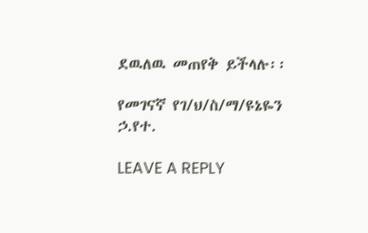ደዉለዉ መጠየቅ ይችላሉ፡፡

የመገናኛ የገ/ህ/ስ/ማ/ዩኔዬን ኃ.የተ.

LEAVE A REPLY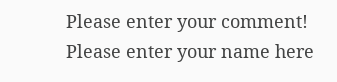Please enter your comment!
Please enter your name here